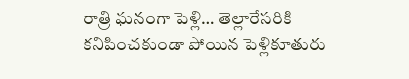రాత్రి ఘనంగా పెళ్లి… తెల్లారేసరికి కనిపించకుండా పోయిన పెళ్లికూతురు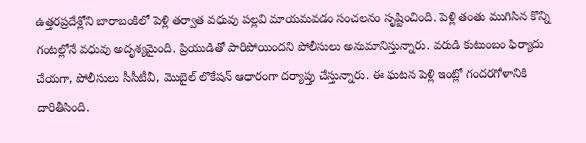ఉత్తరప్రదేశ్లోని బారాబంకిలో పెళ్లి తర్వాత వధువు పల్లవి మాయమవడం సంచలనం సృష్టించింది. పెళ్లి తంతు ముగిసిన కొన్ని గంటల్లోనే వధువు అదృశ్యమైంది. ప్రియుడితో పారిపోయిందని పోలీసులు అనుమానిస్తున్నారు. వరుడి కుటుంబం ఫిర్యాదు చేయగా, పోలీసులు సీసీటీవీ, మొబైల్ లొకేషన్ ఆధారంగా దర్యాప్తు చేస్తున్నారు. ఈ ఘటన పెళ్లి ఇంట్లో గందరగోళానికి దారితీసింది.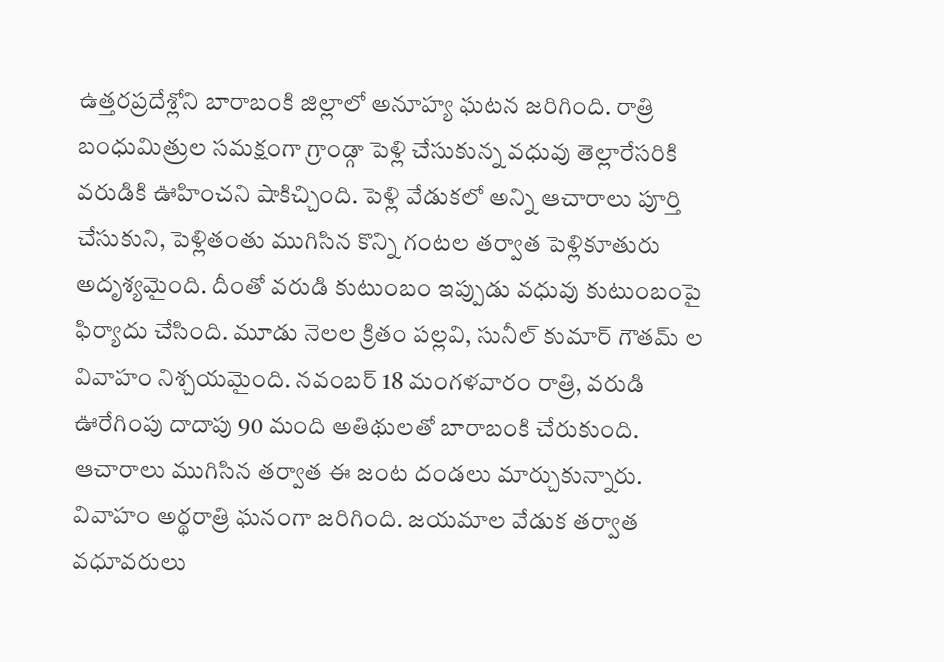ఉత్తరప్రదేశ్లోని బారాబంకి జిల్లాలో అనూహ్య ఘటన జరిగింది. రాత్రి బంధుమిత్రుల సమక్షంగా గ్రాండ్గా పెళ్లి చేసుకున్న వధువు తెల్లారేసరికి వరుడికి ఊహించని షాకిచ్చింది. పెళ్లి వేడుకలో అన్ని ఆచారాలు పూర్తి చేసుకుని, పెళ్లితంతు ముగిసిన కొన్ని గంటల తర్వాత పెళ్లికూతురు అదృశ్యమైంది. దీంతో వరుడి కుటుంబం ఇప్పుడు వధువు కుటుంబంపై ఫిర్యాదు చేసింది. మూడు నెలల క్రితం పల్లవి, సునీల్ కుమార్ గౌతమ్ ల వివాహం నిశ్చయమైంది. నవంబర్ 18 మంగళవారం రాత్రి, వరుడి ఊరేగింపు దాదాపు 90 మంది అతిథులతో బారాబంకి చేరుకుంది. ఆచారాలు ముగిసిన తర్వాత ఈ జంట దండలు మార్చుకున్నారు. వివాహం అర్థరాత్రి ఘనంగా జరిగింది. జయమాల వేడుక తర్వాత వధూవరులు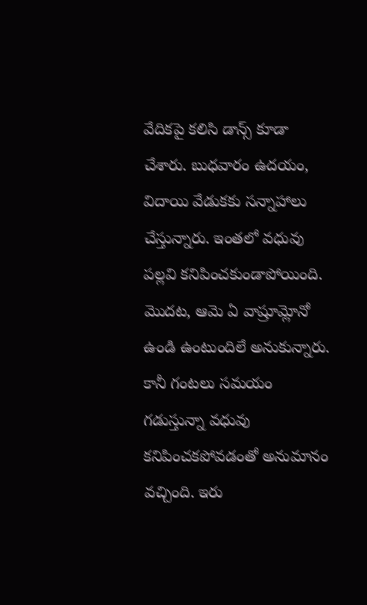వేదికపై కలిసి డాన్స్ కూడా చేశారు. బుధవారం ఉదయం, విదాయి వేడుకకు సన్నాహాలు చేస్తున్నారు. ఇంతలో వధువు పల్లవి కనిపించకుండాపోయింది. మొదట, ఆమె ఏ వాష్రూమ్లోనో ఉండి ఉంటుందిలే అనుకున్నారు. కానీ గంటలు సమయం గడుస్తున్నా వధువు కనిపించకపోవడంతో అనుమానం వచ్చింది. ఇరు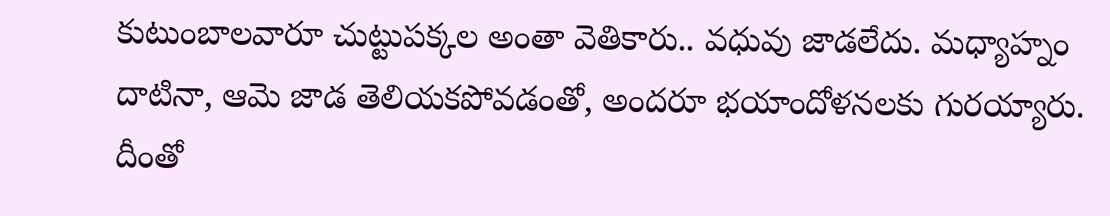కుటుంబాలవారూ చుట్టుపక్కల అంతా వెతికారు.. వధువు జాడలేదు. మధ్యాహ్నం దాటినా, ఆమె జాడ తెలియకపోవడంతో, అందరూ భయాందోళనలకు గురయ్యారు. దీంతో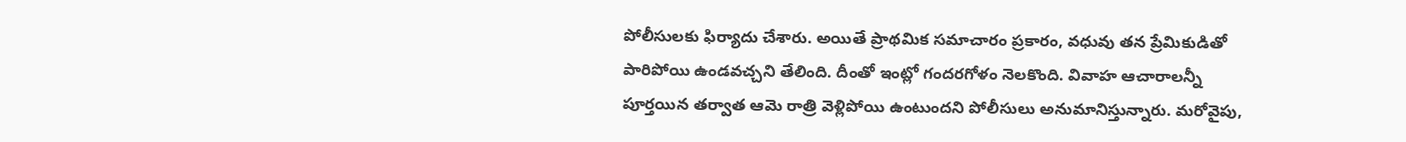పోలీసులకు ఫిర్యాదు చేశారు. అయితే ప్రాథమిక సమాచారం ప్రకారం, వధువు తన ప్రేమికుడితో పారిపోయి ఉండవచ్చని తేలింది. దీంతో ఇంట్లో గందరగోళం నెలకొంది. వివాహ ఆచారాలన్నీ పూర్తయిన తర్వాత ఆమె రాత్రి వెళ్లిపోయి ఉంటుందని పోలీసులు అనుమానిస్తున్నారు. మరోవైపు,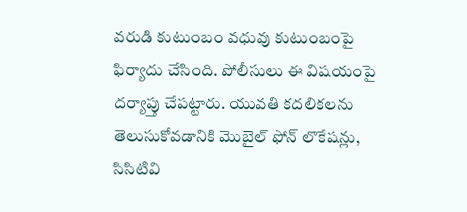వరుడి కుటుంబం వధువు కుటుంబంపై ఫిర్యాదు చేసింది. పోలీసులు ఈ విషయంపై దర్యాప్తు చేపట్టారు. యువతి కదలికలను తెలుసుకోవడానికి మొబైల్ ఫోన్ లొకేషన్లు, సిసిటివి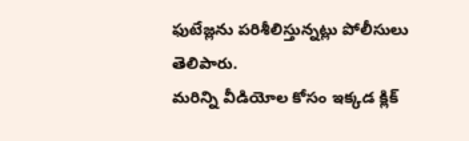ఫుటేజ్లను పరిశీలిస్తున్నట్లు పోలీసులు తెలిపారు.
మరిన్ని వీడియోల కోసం ఇక్కడ క్లిక్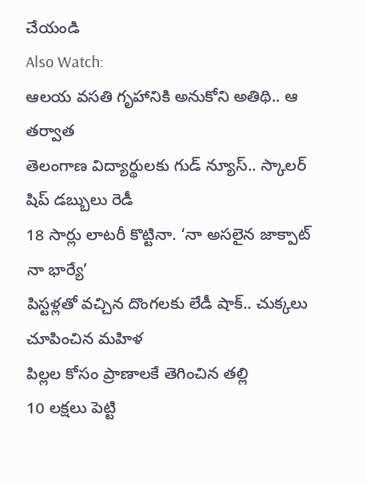చేయండి
Also Watch:
ఆలయ వసతి గృహానికి అనుకోని అతిథి.. ఆ తర్వాత
తెలంగాణ విద్యార్థులకు గుడ్ న్యూస్.. స్కాలర్ షిప్ డబ్బులు రెడీ
18 సార్లు లాటరీ కొట్టినా. ‘నా అసలైన జాక్పాట్ నా భార్యే’
పిస్టళ్లతో వచ్చిన దొంగలకు లేడీ షాక్.. చుక్కలు చూపించిన మహిళ
పిల్లల కోసం ప్రాణాలకే తెగించిన తల్లి
10 లక్షలు పెట్టి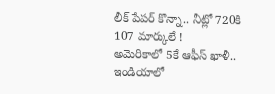లీక్ పేపర్ కొన్నా.. నీట్లో 720కి 107 మార్కులే !
అమెరికాలో 5కే ఆఫీస్ ఖాళీ.. ఇండియాలో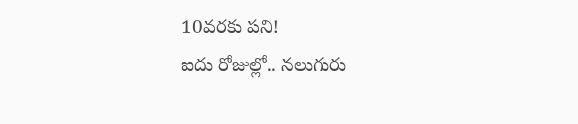10వరకు పని!
ఐదు రోజుల్లో.. నలుగురు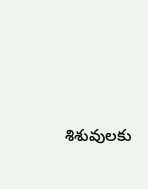శిశువులకు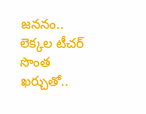జననం..
లెక్కల టీచర్ సొంత ఖర్చుతో..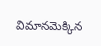విమానమెక్కిన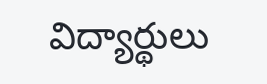విద్యార్థులు